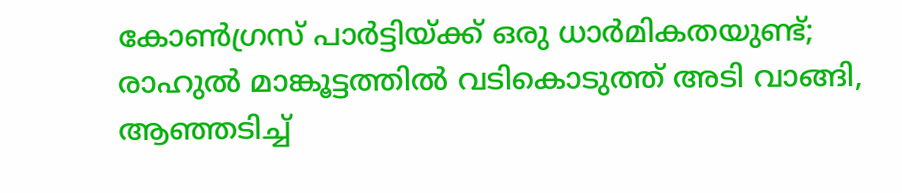കോണ്‍ഗ്രസ് പാര്‍ട്ടിയ്ക്ക് ഒരു ധാര്‍മികതയുണ്ട്; രാഹുല്‍ മാങ്കൂട്ടത്തില്‍ വടികൊടുത്ത് അടി വാങ്ങി, ആഞ്ഞടിച്ച്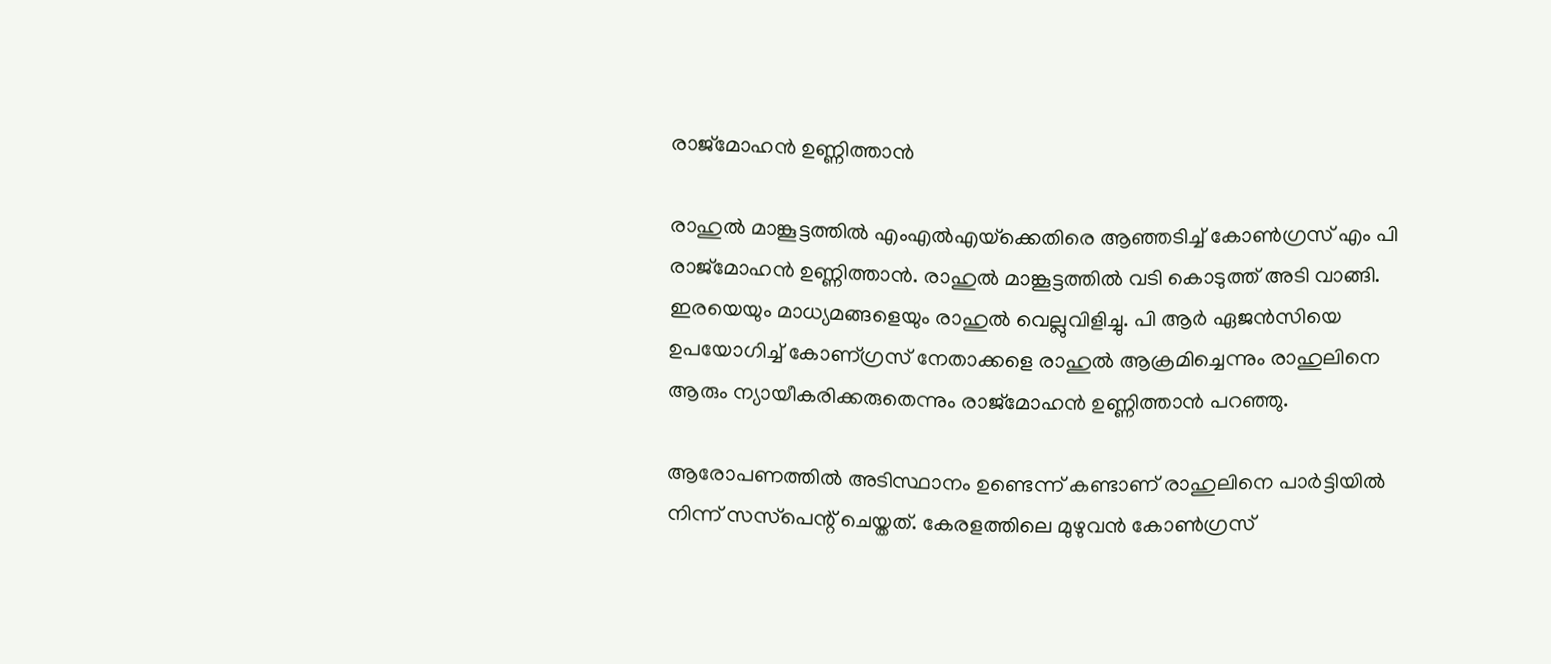രാജ്മോഹന്‍ ഉണ്ണിത്താന്‍

രാഹുല്‍ മാങ്കൂട്ടത്തില്‍ എംഎല്‍എയ്‌ക്കെതിരെ ആഞ്ഞടിച്ച് കോണ്‍ഗ്രസ് എം പി രാജ്‌മോഹന്‍ ഉണ്ണിത്താന്‍. രാഹുല്‍ മാങ്കൂട്ടത്തില്‍ വടി കൊടുത്ത് അടി വാങ്ങി. ഇരയെയും മാധ്യമങ്ങളെയും രാഹുല്‍ വെല്ലുവിളിച്ചു. പി ആര്‍ ഏജന്‍സിയെ ഉപയോഗിച്ച് കോണ്ഗ്രസ് നേതാക്കളെ രാഹുല്‍ ആക്രമിച്ചെന്നും രാഹുലിനെ ആരും ന്യായീകരിക്കരുതെന്നും രാജ്‌മോഹന്‍ ഉണ്ണിത്താന്‍ പറഞ്ഞു.

ആരോപണത്തില്‍ അടിസ്ഥാനം ഉണ്ടെന്ന് കണ്ടാണ് രാഹുലിനെ പാര്‍ട്ടിയില്‍ നിന്ന് സസ്‌പെന്റ് ചെയ്തത്. കേരളത്തിലെ മുഴുവന്‍ കോണ്‍ഗ്രസ്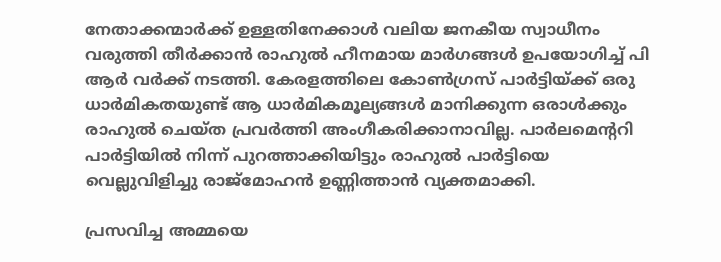നേതാക്കന്മാര്‍ക്ക് ഉള്ളതിനേക്കാള്‍ വലിയ ജനകീയ സ്വാധീനം വരുത്തി തീര്‍ക്കാന്‍ രാഹുല്‍ ഹീനമായ മാര്‍ഗങ്ങള്‍ ഉപയോഗിച്ച് പി ആര്‍ വര്‍ക്ക് നടത്തി. കേരളത്തിലെ കോണ്‍ഗ്രസ് പാര്‍ട്ടിയ്ക്ക് ഒരു ധാര്‍മികതയുണ്ട് ആ ധാര്‍മികമൂല്യങ്ങള്‍ മാനിക്കുന്ന ഒരാള്‍ക്കും രാഹുല്‍ ചെയ്ത പ്രവര്‍ത്തി അംഗീകരിക്കാനാവില്ല. പാര്‍ലമെന്ററി പാര്‍ട്ടിയില്‍ നിന്ന് പുറത്താക്കിയിട്ടും രാഹുല്‍ പാര്‍ട്ടിയെ വെല്ലുവിളിച്ചു രാജ്‌മോഹന്‍ ഉണ്ണിത്താന്‍ വ്യക്തമാക്കി.

പ്രസവിച്ച അമ്മയെ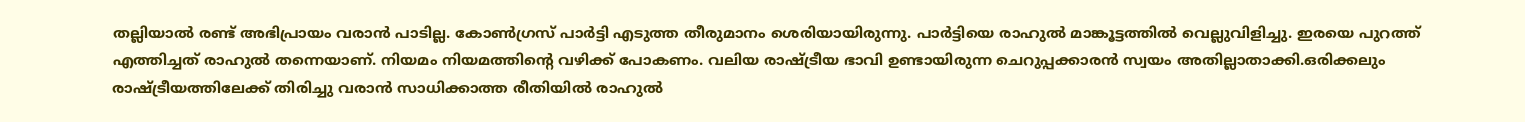തല്ലിയാല്‍ രണ്ട് അഭിപ്രായം വരാന്‍ പാടില്ല. കോണ്‍ഗ്രസ് പാര്‍ട്ടി എടുത്ത തീരുമാനം ശെരിയായിരുന്നു. പാര്‍ട്ടിയെ രാഹുല്‍ മാങ്കൂട്ടത്തില്‍ വെല്ലുവിളിച്ചു. ഇരയെ പുറത്ത് എത്തിച്ചത് രാഹുല്‍ തന്നെയാണ്. നിയമം നിയമത്തിന്റെ വഴിക്ക് പോകണം. വലിയ രാഷ്ട്രീയ ഭാവി ഉണ്ടായിരുന്ന ചെറുപ്പക്കാരന്‍ സ്വയം അതില്ലാതാക്കി.ഒരിക്കലും രാഷ്ട്രീയത്തിലേക്ക് തിരിച്ചു വരാന്‍ സാധിക്കാത്ത രീതിയില്‍ രാഹുല്‍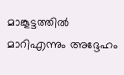മാങ്കൂട്ടത്തില്‍ മാറിഎന്നും അദ്ദേഹം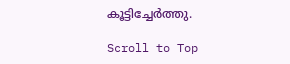കൂട്ടിച്ചേര്‍ത്തു.

Scroll to Top